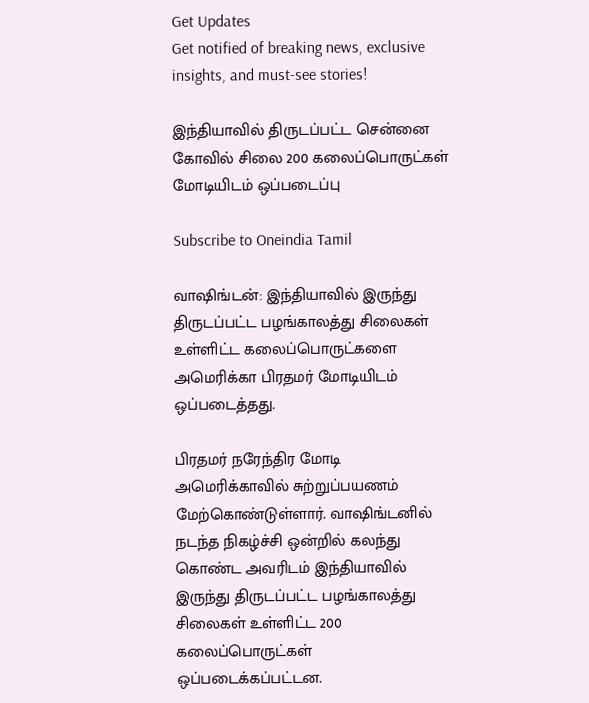Get Updates
Get notified of breaking news, exclusive insights, and must-see stories!

இந்தியாவில் திருடப்பட்ட சென்னை கோவில் சிலை 200 கலைப்பொருட்கள் மோடியிடம் ஒப்படைப்பு

Subscribe to Oneindia Tamil

வாஷிங்டன்: இந்தியாவில் இருந்து திருடப்பட்ட பழங்காலத்து சிலைகள் உள்ளிட்ட கலைப்பொருட்களை அமெரிக்கா பிரதமர் மோடியிடம் ஒப்படைத்தது.

பிரதமர் நரேந்திர மோடி அமெரிக்காவில் சுற்றுப்பயணம் மேற்கொண்டுள்ளார். வாஷிங்டனில் நடந்த நிகழ்ச்சி ஒன்றில் கலந்து கொண்ட அவரிடம் இந்தியாவில் இருந்து திருடப்பட்ட பழங்காலத்து சிலைகள் உள்ளிட்ட 200 கலைப்பொருட்கள் ஒப்படைக்கப்பட்டன.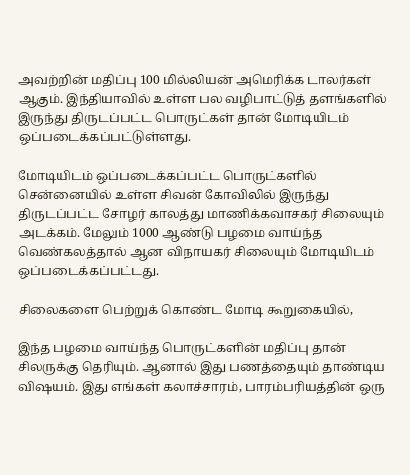அவற்றின் மதிப்பு 100 மில்லியன் அமெரிக்க டாலர்கள் ஆகும். இந்தியாவில் உள்ள பல வழிபாட்டுத் தளங்களில் இருந்து திருடப்பட்ட பொருட்கள் தான் மோடியிடம் ஒப்படைக்கப்பட்டுள்ளது.

மோடியிடம் ஒப்படைக்கப்பட்ட பொருட்களில் சென்னையில் உள்ள சிவன் கோவிலில் இருந்து திருடப்பட்ட சோழர் காலத்து மாணிக்கவாசகர் சிலையும் அடக்கம். மேலும் 1000 ஆண்டு பழமை வாய்ந்த வெண்கலத்தால் ஆன விநாயகர் சிலையும் மோடியிடம் ஒப்படைக்கப்பட்டது.

சிலைகளை பெற்றுக் கொண்ட மோடி கூறுகையில்,

இந்த பழமை வாய்ந்த பொருட்களின் மதிப்பு தான் சிலருக்கு தெரியும். ஆனால் இது பணத்தையும் தாண்டிய விஷயம். இது எங்கள் கலாச்சாரம், பாரம்பரியத்தின் ஒரு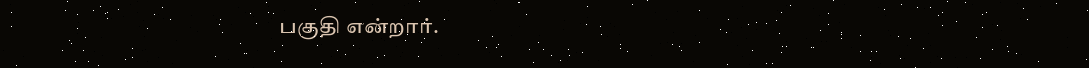பகுதி என்றார்.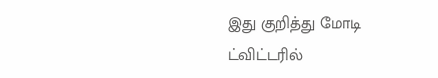இது குறித்து மோடி ட்விட்டரில்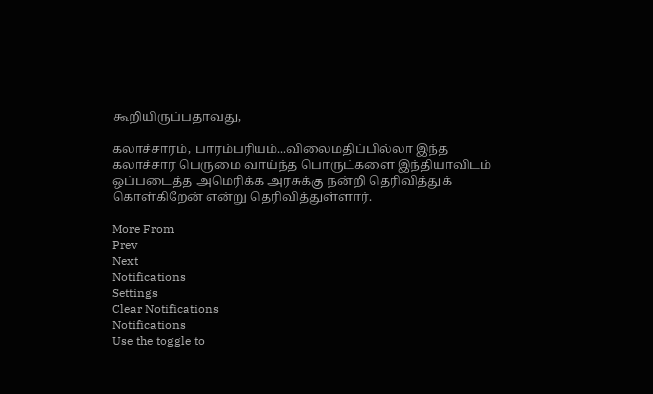கூறியிருப்பதாவது,

கலாச்சாரம், பாரம்பரியம்...விலைமதிப்பில்லா இந்த கலாச்சார பெருமை வாய்ந்த பொருட்களை இந்தியாவிடம் ஒப்படைத்த அமெரிக்க அரசுக்கு நன்றி தெரிவித்துக் கொள்கிறேன் என்று தெரிவித்துள்ளார்.

More From
Prev
Next
Notifications
Settings
Clear Notifications
Notifications
Use the toggle to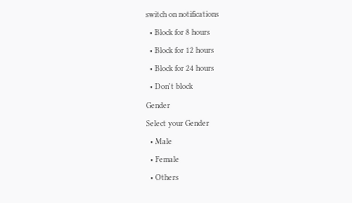switch on notifications
  • Block for 8 hours
  • Block for 12 hours
  • Block for 24 hours
  • Don't block
Gender
Select your Gender
  • Male
  • Female
  • Others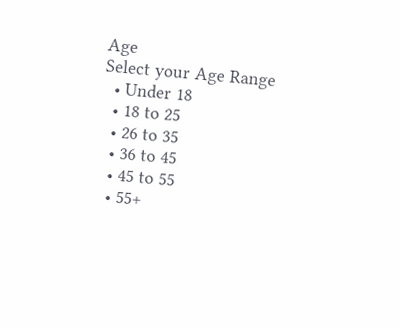Age
Select your Age Range
  • Under 18
  • 18 to 25
  • 26 to 35
  • 36 to 45
  • 45 to 55
  • 55+